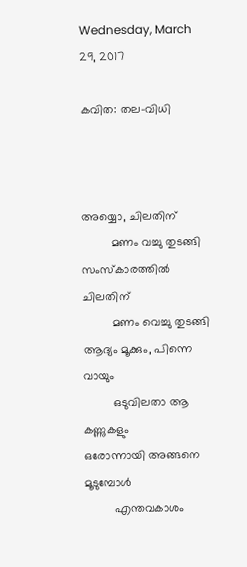Wednesday, March 29, 2017

കവിത: തല-വിധി



അയ്യൊ, ചിലതിന്
         മണം വച്ചു തുടങ്ങി
സംസ്കാരത്തിൽ ചിലതിന്
         മണം വെച്ചു തുടങ്ങി
ആദ്യം മൂക്കും, പിന്നെ വായും
         ഒടുവിലതാ ആ കണ്ണുകളും
ഒരോന്നായി അങ്ങനെ മൂടുമ്പോൾ
         എന്തവകാശം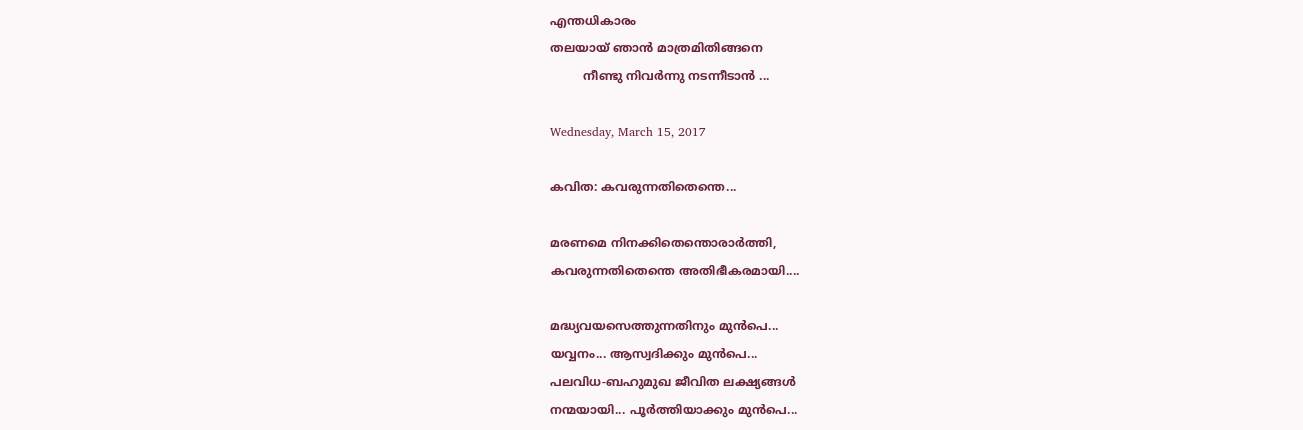എന്തധികാരം
തലയായ് ഞാൻ മാത്രമിതിങ്ങനെ
         നീണ്ടു നിവർന്നു നടന്നീടാൻ ...

Wednesday, March 15, 2017

കവിത: കവരുന്നതിതെന്തെ...

മരണമെ നിനക്കിതെന്തൊരാർത്തി,
കവരുന്നതിതെന്തെ അതിഭീകരമായി....

മദ്ധ്യവയസെത്തുന്നതിനും മുൻപെ...
യവ്വനം... ആസ്വദിക്കും മുൻപെ...
പലവിധ-ബഹുമുഖ ജീവിത ലക്ഷ്യങ്ങൾ
നന്മയായി... പൂർത്തിയാക്കും മുൻപെ...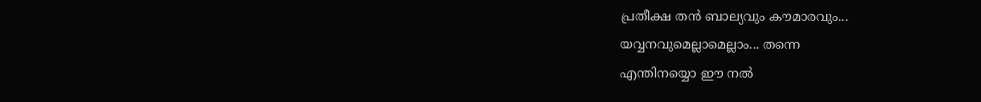പ്രതീക്ഷ തൻ ബാല്യവും കൗമാരവും...
യവ്വനവുമെല്ലാമെല്ലാം... തന്നെ
എന്തിനയ്യൊ ഈ നൽ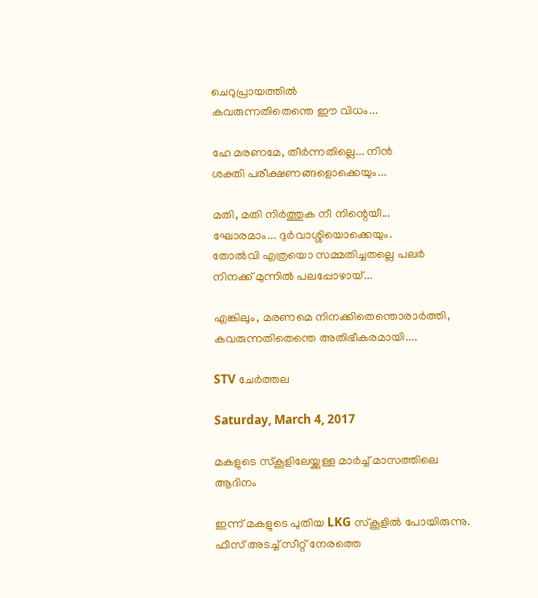ചെറുപ്രായത്തിൽ
കവരുന്നതിതെന്തെ ഈ വിധം...

ഹേ മരണമേ, തീർന്നതില്ലെ... നിൻ
ശക്തി പരീക്ഷണങ്ങളൊക്കെയും...

മതി, മതി നിർത്തുക നീ നിന്റെയീ...
ഘോരമാം... ദുർവാശ്ശിയൊക്കെയും.
തോൽവി എത്രയൊ സമ്മതിച്ചതല്ലെ പലർ
നിനക്ക് മുന്നിൽ പലപ്പോഴായ്...

എങ്കിലും, മരണമെ നിനക്കിതെന്തൊരാർത്തി,
കവരുന്നതിതെന്തെ അതിഭീകരമായി....

STV ചേർത്തല

Saturday, March 4, 2017

മകളുടെ സ്കൂളിലേയ്ക്കുള്ള മാർച്ച് മാസത്തിലെ ആദിനം

ഇന്ന് മകളുടെ പുതിയ LKG സ്കൂളിൽ പോയിരുന്നു. ഫീസ് അടച്ച് സീറ്റ് നേരത്തെ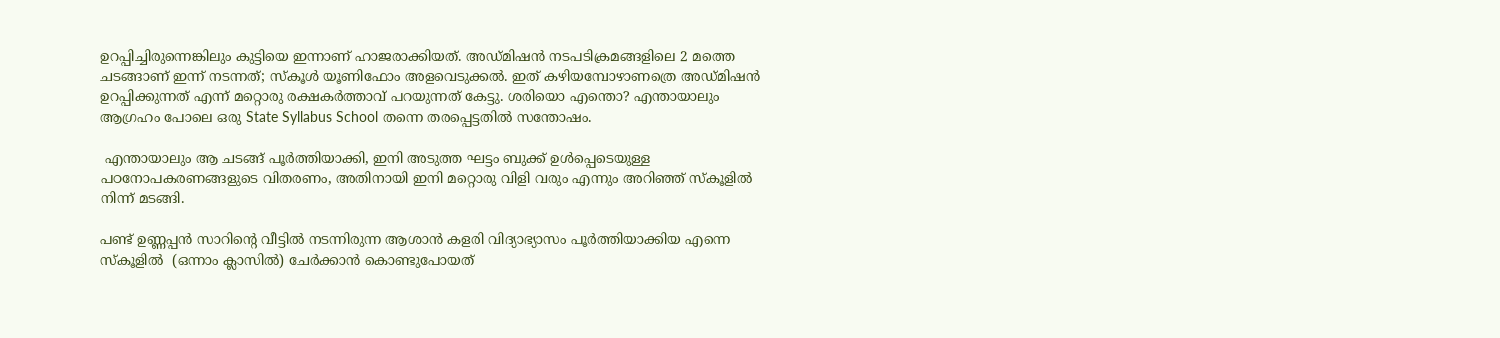ഉറപ്പിച്ചിരുന്നെങ്കിലും കുട്ടിയെ ഇന്നാണ് ഹാജരാക്കിയത്. അഡ്മിഷൻ നടപടിക്രമങ്ങളിലെ 2 മത്തെ ചടങ്ങാണ് ഇന്ന് നടന്നത്; സ്കൂൾ യൂണിഫോം അളവെടുക്കൽ. ഇത് കഴിയമ്പോഴാണത്രെ അഡ്മിഷൻ ഉറപ്പിക്കുന്നത് എന്ന് മറ്റൊരു രക്ഷകർത്താവ് പറയുന്നത് കേട്ടു. ശരിയൊ എന്തൊ? എന്തായാലും ആഗ്രഹം പോലെ ഒരു State Syllabus School തന്നെ തരപ്പെട്ടതിൽ സന്തോഷം.

 എന്തായാലും ആ ചടങ്ങ് പൂർത്തിയാക്കി, ഇനി അടുത്ത ഘട്ടം ബുക്ക് ഉൾപ്പെടെയുള്ള പഠനോപകരണങ്ങളുടെ വിതരണം, അതിനായി ഇനി മറ്റൊരു വിളി വരും എന്നും അറിഞ്ഞ് സ്കൂളിൽ നിന്ന് മടങ്ങി.

പണ്ട് ഉണ്ണപ്പൻ സാറിന്റെ വീട്ടിൽ നടന്നിരുന്ന ആശാൻ കളരി വിദ്യാഭ്യാസം പൂർത്തിയാക്കിയ എന്നെ സ്കൂളിൽ  (ഒന്നാം ക്ലാസിൽ) ചേർക്കാൻ കൊണ്ടുപോയത്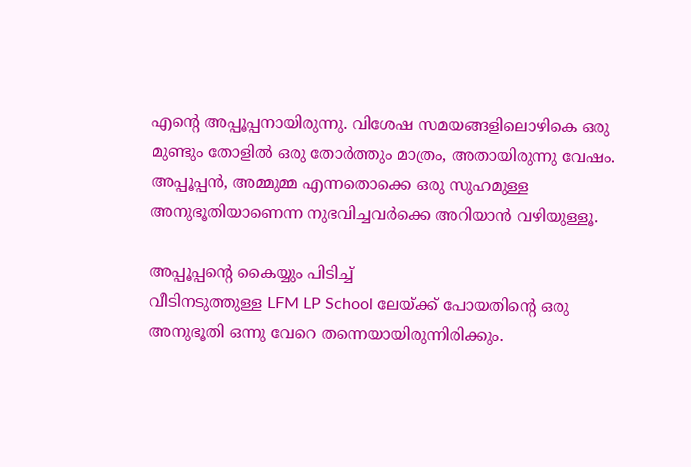എന്റെ അപ്പൂപ്പനായിരുന്നു. വിശേഷ സമയങ്ങളിലൊഴികെ ഒരു മുണ്ടും തോളിൽ ഒരു തോർത്തും മാത്രം, അതായിരുന്നു വേഷം. അപ്പൂപ്പൻ, അമ്മുമ്മ എന്നതൊക്കെ ഒരു സുഹമുള്ള അനുഭൂതിയാണെന്ന നുഭവിച്ചവർക്കെ അറിയാൻ വഴിയുള്ളൂ.

അപ്പൂപ്പന്റെ കൈയ്യും പിടിച്ച്
വീടിനടുത്തുള്ള LFM LP School ലേയ്ക്ക് പോയതിന്റെ ഒരു അനുഭൂതി ഒന്നു വേറെ തന്നെയായിരുന്നിരിക്കും.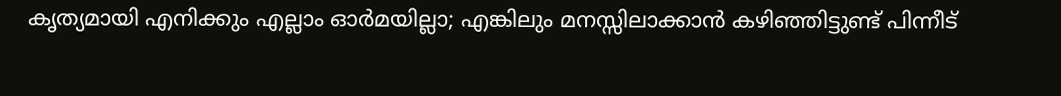കൃത്യമായി എനിക്കും എല്ലാം ഓർമയില്ലാ; എങ്കിലും മനസ്സിലാക്കാൻ കഴിഞ്ഞിട്ടുണ്ട് പിന്നീട്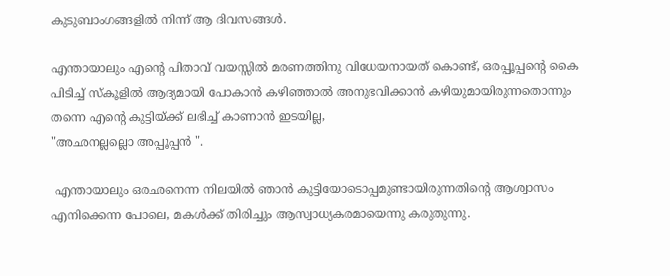കുടുബാംഗങ്ങളിൽ നിന്ന് ആ ദിവസങ്ങൾ.

എന്തായാലും എന്റെ പിതാവ് വയസ്സിൽ മരണത്തിനു വിധേയനായത് കൊണ്ട്, ഒരപ്പൂപ്പന്റെ കൈ പിടിച്ച് സ്കൂളിൽ ആദ്യമായി പോകാൻ കഴിഞ്ഞാൽ അനുഭവിക്കാൻ കഴിയുമായിരുന്നതൊന്നും തന്നെ എന്റെ കുട്ടിയ്ക്ക് ലഭിച്ച് കാണാൻ ഇടയില്ല,
"അഛനല്ലല്ലൊ അപ്പൂപ്പൻ ".

 എന്തായാലും ഒരഛനെന്ന നിലയിൽ ഞാൻ കുട്ടിയോടൊപ്പമുണ്ടായിരുന്നതിന്റെ ആശ്വാസം എനിക്കെന്ന പോലെ, മകൾക്ക് തിരിച്ചും ആസ്വാധ്യകരമായെന്നു കരുതുന്നു.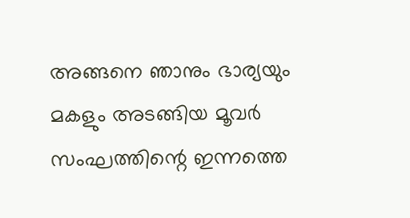അങ്ങനെ ഞാനും ഭാര്യയും മകളും അടങ്ങിയ മൂവർ സംഘത്തിന്റെ ഇന്നത്തെ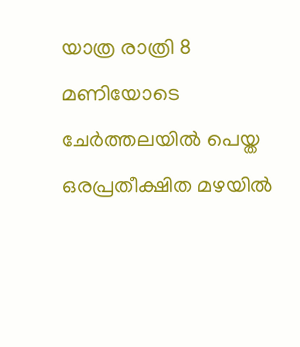യാത്ര രാത്രി 8 മണിയോടെ ചേർത്തലയിൽ പെയ്ത ഒരപ്രതീക്ഷിത മഴയിൽ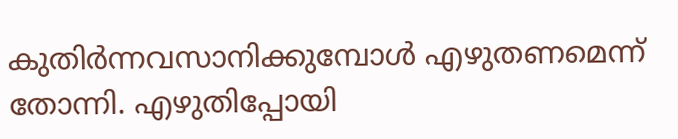കുതിർന്നവസാനിക്കുമ്പോൾ എഴുതണമെന്ന് തോന്നി. എഴുതിപ്പോയി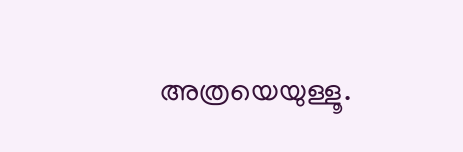അത്രയെയുള്ളൂ.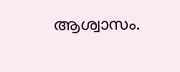ആശ്വാസം.